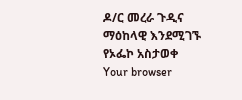ዶ/ር መረራ ጉዲና ማዕከላዊ እንደሚገኙ የኦፌኮ አስታወቀ
Your browser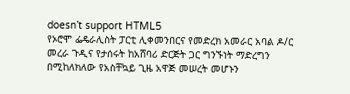doesn’t support HTML5
የኦሮሞ ፌዴራሊስት ፓርቲ ሊቀመንበርና የመድረክ አመራር አባል ዶ/ር መረራ ጉዲና የታሰሩት ከአሸባሪ ድርጅት ጋር ግንኙነት ማድረግን በሚከለክለው የአስቸኳይ ጊዜ አዋጅ መሠረት መሆኑን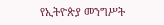የኢትዮጵያ መንግሥት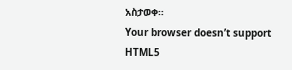አስታወቀ።
Your browser doesn’t support HTML5